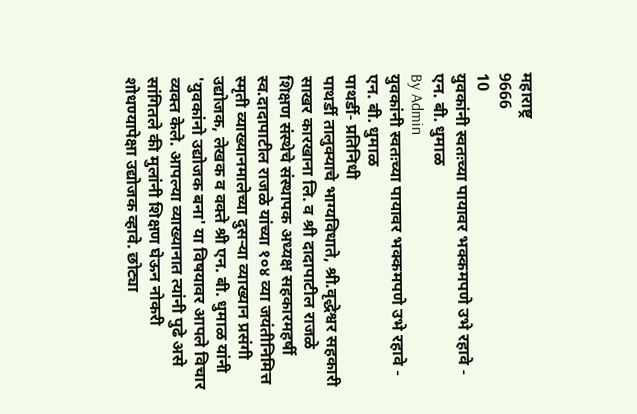महाराष्ट्र
9666
10
युवकांनी स्वतःच्या पायावर भक्कमपणे उभे रहावे - एन. बी. धुमाळ
By Admin
युवकांनी स्वतःच्या पायावर भक्कमपणे उभे रहावे - एन. बी. धुमाळ
पाथर्डी- प्रतिनिधी
पाथर्डी तालुक्याचे भाग्यविधाते, श्री.वृद्धेश्वर सहकारी साखर कारखाना लि. व श्री दादापाटील राजळे शिक्षण संस्थेचे संस्थापक अध्यक्ष सहकारमहर्षी स्व.दादापाटील राजळे यांच्या १०४ व्या जयंतीनिमित्त स्मृती व्याख्यानमालेच्या दुसऱ्या व्याख्यान प्रसंगी उद्योजक, लेखक व वक्ते श्री एन. बी. धुमाळ यांनी 'युवकांनो उद्योजक बना' या विषयावर आपले विचार व्यक्त केले. आपल्या व्याख्यानात त्यांनी पुढे असे सांगितले की मुलांनी शिक्षण घेऊन नोकरी शोधण्यापेक्षा उद्योजक व्हावे. छोट्या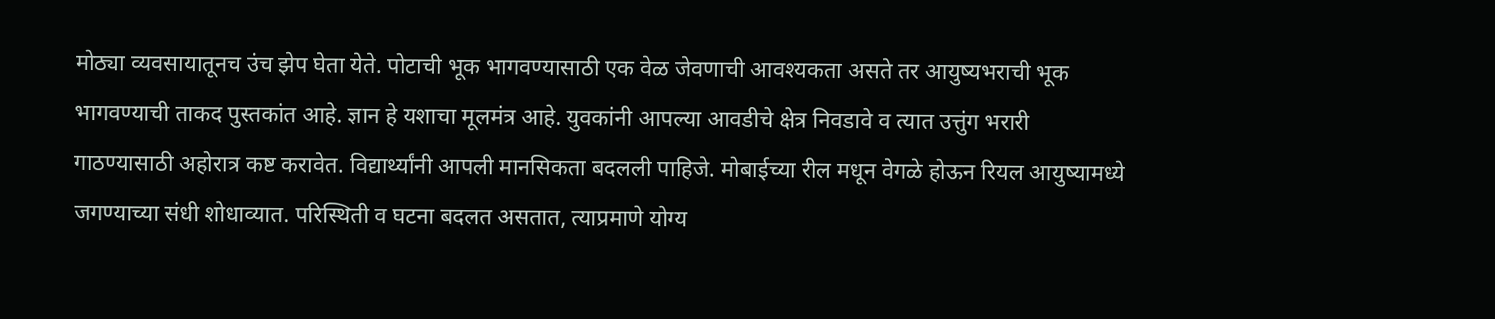मोठ्या व्यवसायातूनच उंच झेप घेता येते. पोटाची भूक भागवण्यासाठी एक वेळ जेवणाची आवश्यकता असते तर आयुष्यभराची भूक भागवण्याची ताकद पुस्तकांत आहे. ज्ञान हे यशाचा मूलमंत्र आहे. युवकांनी आपल्या आवडीचे क्षेत्र निवडावे व त्यात उत्तुंग भरारी गाठण्यासाठी अहोरात्र कष्ट करावेत. विद्यार्थ्यांनी आपली मानसिकता बदलली पाहिजे. मोबाईच्या रील मधून वेगळे होऊन रियल आयुष्यामध्ये जगण्याच्या संधी शोधाव्यात. परिस्थिती व घटना बदलत असतात, त्याप्रमाणे योग्य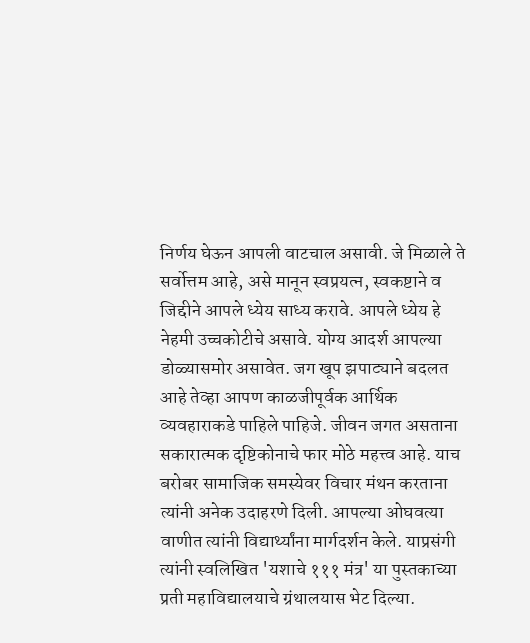निर्णय घेऊन आपली वाटचाल असावी. जे मिळाले ते सर्वोत्तम आहे, असे मानून स्वप्रयत्न, स्वकष्टाने व जिद्दीने आपले ध्येय साध्य करावे. आपले ध्येय हे नेहमी उच्चकोटीचे असावे. योग्य आदर्श आपल्या डोळ्यासमोर असावेत. जग खूप झपाट्याने बदलत आहे तेव्हा आपण काळजीपूर्वक आर्थिक व्यवहाराकडे पाहिले पाहिजे. जीवन जगत असताना सकारात्मक दृष्टिकोनाचे फार मोठे महत्त्व आहे. याच बरोबर सामाजिक समस्येवर विचार मंथन करताना त्यांनी अनेक उदाहरणे दिली. आपल्या ओघवत्या वाणीत त्यांनी विद्यार्थ्यांना मार्गदर्शन केले. याप्रसंगी त्यांनी स्वलिखित 'यशाचे १११ मंत्र' या पुस्तकाच्या प्रती महाविद्यालयाचे ग्रंथालयास भेट दिल्या.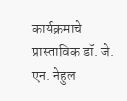कार्यक्रमाचे प्रास्ताविक डॉ. जे. एन. नेहुल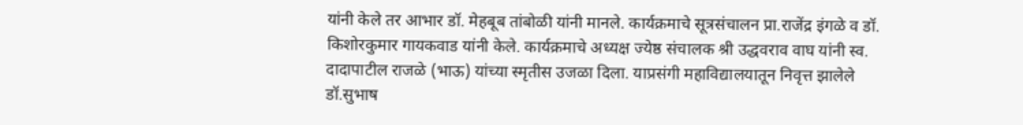यांनी केले तर आभार डॉ. मेहबूब तांबोळी यांनी मानले. कार्यक्रमाचे सूत्रसंचालन प्रा.राजेंद्र इंगळे व डॉ. किशोरकुमार गायकवाड यांनी केले. कार्यक्रमाचे अध्यक्ष ज्येष्ठ संचालक श्री उद्धवराव वाघ यांनी स्व. दादापाटील राजळे (भाऊ) यांच्या स्मृतीस उजळा दिला. याप्रसंगी महाविद्यालयातून निवृत्त झालेले डॉ.सुभाष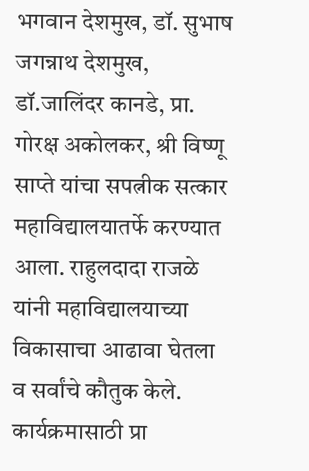भगवान देशमुख, डॉ. सुभाष जगन्नाथ देशमुख, डॉ.जालिंदर कानडे, प्रा. गोरक्ष अकोलकर, श्री विष्णू साप्ते यांचा सपत्नीक सत्कार महाविद्यालयातर्फे करण्यात आला. राहुलदादा राजळे यांनी महाविद्यालयाच्या विकासाचा आढावा घेतला व सर्वांचे कौतुक केले. कार्यक्रमासाठी प्रा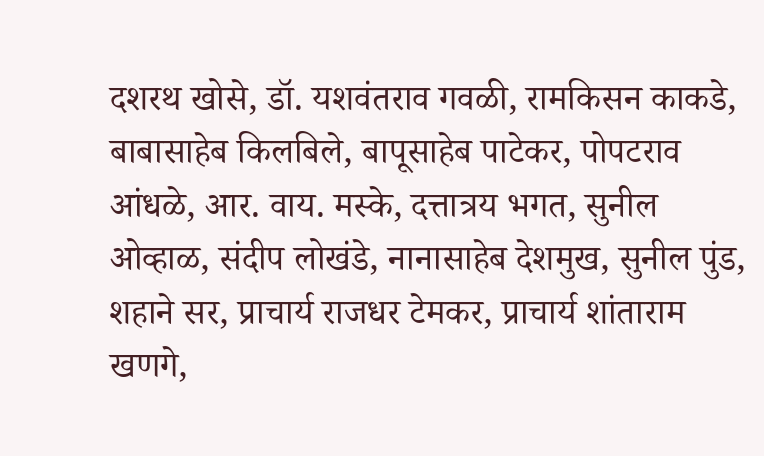दशरथ खोसे, डॉ. यशवंतराव गवळी, रामकिसन काकडे, बाबासाहेब किलबिले, बापूसाहेब पाटेकर, पोपटराव आंधळे, आर. वाय. मस्के, दत्तात्रय भगत, सुनील ओव्हाळ, संदीप लोखंडे, नानासाहेब देशमुख, सुनील पुंड, शहाने सर, प्राचार्य राजधर टेमकर, प्राचार्य शांताराम खणगे,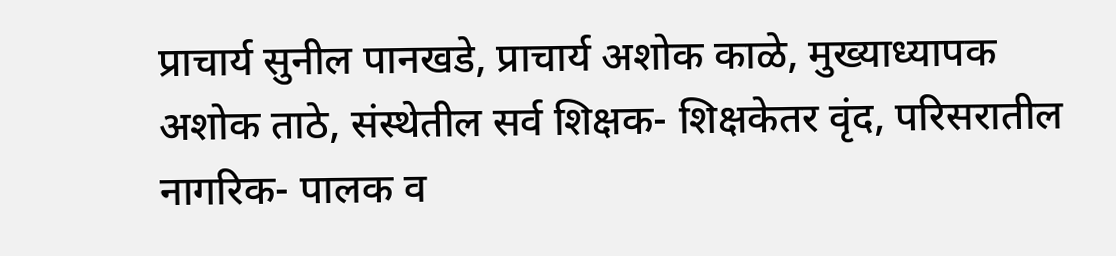प्राचार्य सुनील पानखडे, प्राचार्य अशोक काळे, मुख्याध्यापक अशोक ताठे, संस्थेतील सर्व शिक्षक- शिक्षकेतर वृंद, परिसरातील नागरिक- पालक व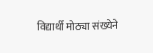विद्यार्थी मोठ्या संख्येने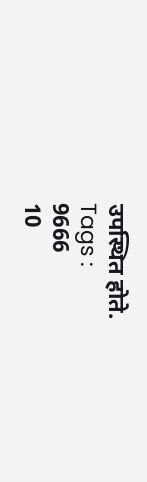उपस्थित होते.
Tags :
9666
10